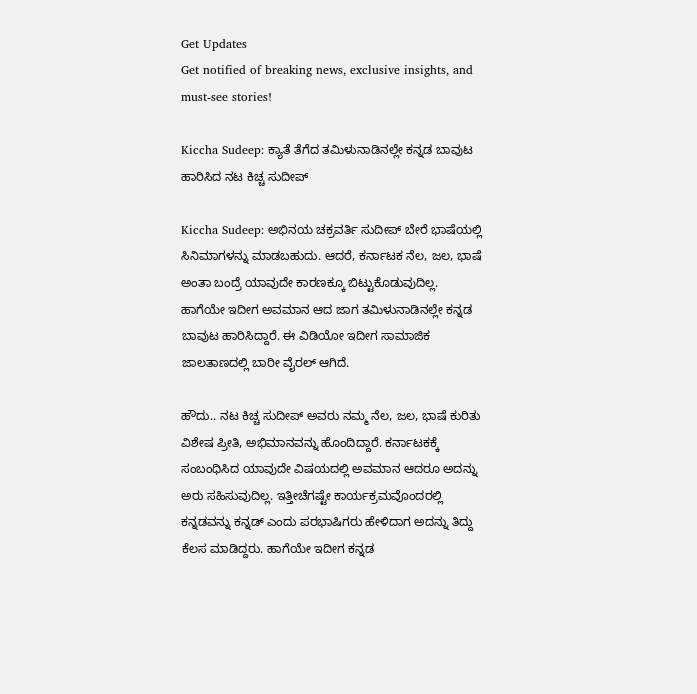Get Updates
Get notified of breaking news, exclusive insights, and must-see stories!

Kiccha Sudeep: ಕ್ಯಾತೆ ತೆಗೆದ ತಮಿಳುನಾಡಿನಲ್ಲೇ ಕನ್ನಡ ಬಾವುಟ ಹಾರಿಸಿದ ನಟ ಕಿಚ್ಚ ಸುದೀಪ್

Kiccha Sudeep: ಅಭಿನಯ ಚಕ್ರವರ್ತಿ ಸುದೀಪ್ ಬೇರೆ ಭಾಷೆಯಲ್ಲಿ ಸಿನಿಮಾಗಳನ್ನು ಮಾಡಬಹುದು. ಆದರೆ, ಕರ್ನಾಟಕ ನೆಲ, ಜಲ, ಭಾಷೆ ಅಂತಾ ಬಂದ್ರೆ ಯಾವುದೇ ಕಾರಣಕ್ಕೂ ಬಿಟ್ಟುಕೊಡುವುದಿಲ್ಲ. ಹಾಗೆಯೇ ಇದೀಗ ಅವಮಾನ ಆದ ಜಾಗ ತಮಿಳುನಾಡಿನಲ್ಲೇ ಕನ್ನಡ ಬಾವುಟ ಹಾರಿಸಿದ್ದಾರೆ. ಈ ವಿಡಿಯೋ ಇದೀಗ ಸಾಮಾಜಿಕ ಜಾಲತಾಣದಲ್ಲಿ ಬಾರೀ ವೈರಲ್‌ ಆಗಿದೆ.

ಹೌದು.. ನಟ ಕಿಚ್ಚ ಸುದೀಪ್ ಅವರು ನಮ್ಮ ನೆಲ, ಜಲ, ಭಾಷೆ ಕುರಿತು ವಿಶೇಷ ಪ್ರೀತಿ, ಅಭಿಮಾನವನ್ನು ಹೊಂದಿದ್ದಾರೆ. ಕರ್ನಾಟಕಕ್ಕೆ ಸಂಬಂಧಿಸಿದ ಯಾವುದೇ ವಿಷಯದಲ್ಲಿ ಅವಮಾನ ಆದರೂ ಅದನ್ನು ಅರು ಸಹಿಸುವುದಿಲ್ಲ. ಇತ್ತೀಚೆಗಷ್ಟೇ ಕಾರ್ಯಕ್ರಮವೊಂದರಲ್ಲಿ ಕನ್ನಡವನ್ನು ಕನ್ನಡ್ ಎಂದು ಪರಭಾಷಿಗರು ಹೇಳಿದಾಗ ಅದನ್ನು ತಿದ್ದು ಕೆಲಸ ಮಾಡಿದ್ದರು. ಹಾಗೆಯೇ ಇದೀಗ ಕನ್ನಡ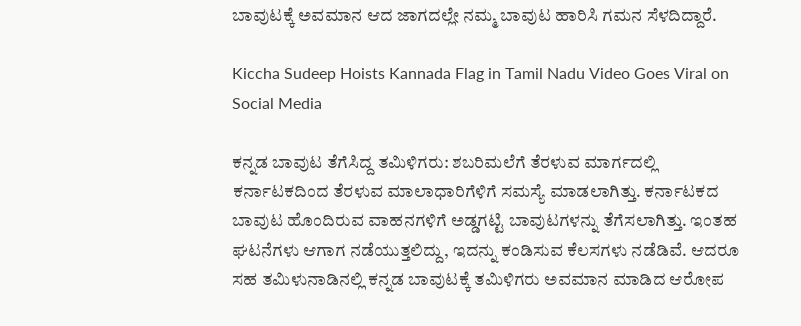ಬಾವುಟಕ್ಕೆ ಅವಮಾನ ಆದ ಜಾಗದಲ್ಲೇ ನಮ್ಮ ಬಾವುಟ ಹಾರಿಸಿ ಗಮನ ಸೆಳದಿದ್ದಾರೆ.

Kiccha Sudeep Hoists Kannada Flag in Tamil Nadu Video Goes Viral on Social Media

ಕನ್ನಡ ಬಾವುಟ ತೆಗೆಸಿದ್ದ ತಮಿಳಿಗರು: ಶಬರಿಮಲೆಗೆ ತೆರಳುವ ಮಾರ್ಗದಲ್ಲಿ ಕರ್ನಾಟಕದಿಂದ ತೆರಳುವ ಮಾಲಾಧಾರಿಗೆಳಿಗೆ ಸಮಸ್ಯೆ ಮಾಡಲಾಗಿತ್ತು. ಕರ್ನಾಟಕದ ಬಾವುಟ ಹೊಂದಿರುವ ವಾಹನಗಳಿಗೆ ಅಡ್ಡಗಟ್ಟಿ ಬಾವುಟಗಳನ್ನು ತೆಗೆಸಲಾಗಿತ್ತು. ಇಂತಹ ಘಟನೆಗಳು ಆಗಾಗ ನಡೆಯುತ್ತಲಿದ್ದು, ಇದನ್ನು ಕಂಡಿಸುವ ಕೆಲಸಗಳು ನಡೆಡಿವೆ. ಆದರೂ ಸಹ ತಮಿಳುನಾಡಿನಲ್ಲಿ ಕನ್ನಡ ಬಾವುಟಕ್ಕೆ ತಮಿಳಿಗರು ಅವಮಾನ ಮಾಡಿದ ಆರೋಪ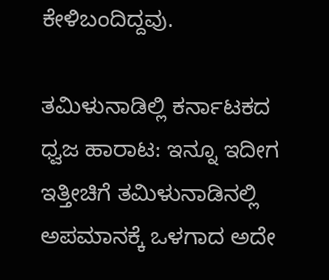ಕೇಳಿಬಂದಿದ್ದವು.

ತಮಿಳುನಾಡಿಲ್ಲಿ ಕರ್ನಾಟಕದ ಧ್ವಜ ಹಾರಾಟ: ಇನ್ನೂ ಇದೀಗ ಇತ್ತೀಚಿಗೆ ತಮಿಳುನಾಡಿನಲ್ಲಿ ಅಪಮಾನಕ್ಕೆ ಒಳಗಾದ ಅದೇ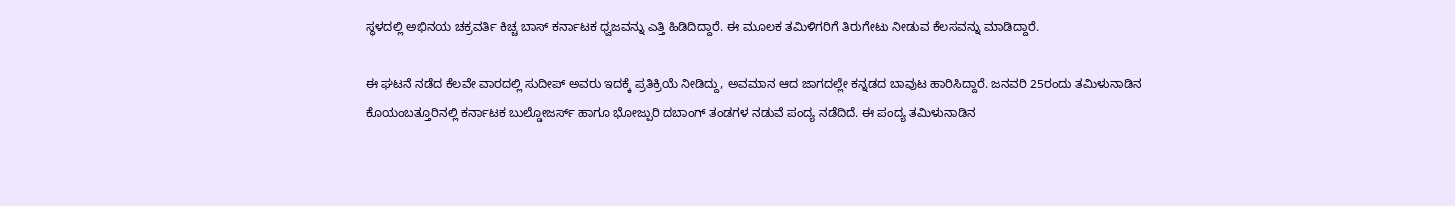ಸ್ಥಳದಲ್ಲಿ ಅಭಿನಯ ಚಕ್ರವರ್ತಿ ಕಿಚ್ಚ ಬಾಸ್ ಕರ್ನಾಟಕ ಧ್ವಜವನ್ನು ಎತ್ತಿ ಹಿಡಿದಿದ್ದಾರೆ. ಈ ಮೂಲಕ ತಮಿಳಿಗರಿಗೆ ತಿರುಗೇಟು ನೀಡುವ ಕೆಲಸವನ್ನು ಮಾಡಿದ್ದಾರೆ.

ಈ ಘಟನೆ ನಡೆದ ಕೆಲವೇ ವಾರದಲ್ಲಿ ಸುದೀಪ್ ಅವರು ಇದಕ್ಕೆ ಪ್ರತಿಕ್ರಿಯೆ ನೀಡಿದ್ದು, ಅವಮಾನ ಆದ ಜಾಗದಲ್ಲೇ ಕನ್ನಡದ ಬಾವುಟ ಹಾರಿಸಿದ್ದಾರೆ. ಜನವರಿ 25ರಂದು ತಮಿಳುನಾಡಿನ ಕೊಯಂಬತ್ತೂರಿನಲ್ಲಿ ಕರ್ನಾಟಕ ಬುಲ್ಡೋಜರ್ಸ್ ಹಾಗೂ ಭೋಜ್ಪುರಿ ದಬಾಂಗ್ ತಂಡಗಳ ನಡುವೆ ಪಂದ್ಯ ನಡೆದಿದೆ. ಈ ಪಂದ್ಯ ತಮಿಳುನಾಡಿನ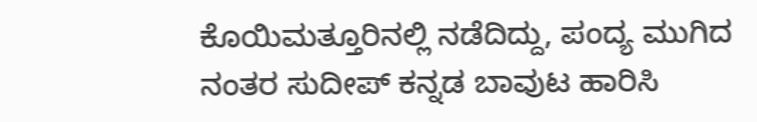ಕೊಯಿಮತ್ತೂರಿನಲ್ಲಿ ನಡೆದಿದ್ದು, ಪಂದ್ಯ ಮುಗಿದ ನಂತರ ಸುದೀಪ್ ಕನ್ನಡ ಬಾವುಟ ಹಾರಿಸಿ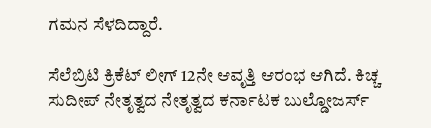ಗಮನ ಸೆಳದಿದ್ದಾರೆ.

ಸೆಲೆಬ್ರಿಟಿ ಕ್ರಿಕೆಟ್ ಲೀಗ್ 12ನೇ ಆವೃತ್ತಿ ಆರಂಭ ಆಗಿದೆ. ಕಿಚ್ಚ ಸುದೀಪ್ ನೇತೃತ್ವದ ನೇತೃತ್ವದ ಕರ್ನಾಟಕ ಬುಲ್ಡೋಜರ್ಸ್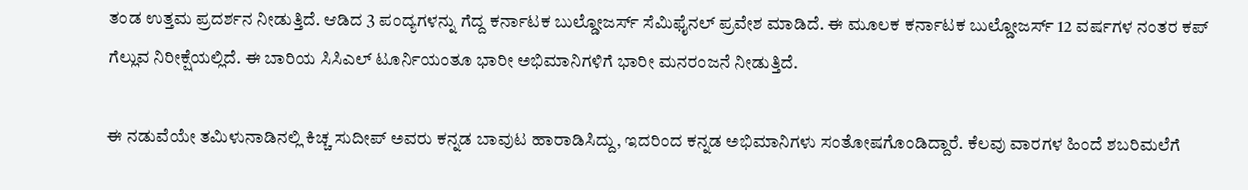ತಂಡ ಉತ್ತಮ ಪ್ರದರ್ಶನ ನೀಡುತ್ತಿದೆ. ಆಡಿದ 3 ಪಂದ್ಯಗಳನ್ನು ಗೆದ್ದ ಕರ್ನಾಟಕ ಬುಲ್ಡೋಜರ್ಸ್ ಸೆಮಿಫೈನಲ್ ಪ್ರವೇಶ ಮಾಡಿದೆ. ಈ ಮೂಲಕ ಕರ್ನಾಟಕ ಬುಲ್ಡೋಜರ್ಸ್ 12 ವರ್ಷಗಳ ನಂತರ ಕಪ್ ಗೆಲ್ಲುವ ನಿರೀಕ್ಷೆಯಲ್ಲಿದೆ. ಈ ಬಾರಿಯ ಸಿಸಿಎಲ್ ಟೂರ್ನಿಯಂತೂ ಭಾರೀ ಅಭಿಮಾನಿಗಳಿಗೆ ಭಾರೀ ಮನರಂಜನೆ ನೀಡುತ್ತಿದೆ.

ಈ ನಡುವೆಯೇ ತಮಿಳುನಾಡಿನಲ್ಲಿ ಕಿಚ್ಚ ಸುದೀಪ್‌ ಅವರು ಕನ್ನಡ ಬಾವುಟ ಹಾರಾಡಿಸಿದ್ದು, ಇದರಿಂದ ಕನ್ನಡ ಅಭಿಮಾನಿಗಳು ಸಂತೋಷಗೊಂಡಿದ್ದಾರೆ. ಕೆಲವು ವಾರಗಳ ಹಿಂದೆ ಶಬರಿಮಲೆಗೆ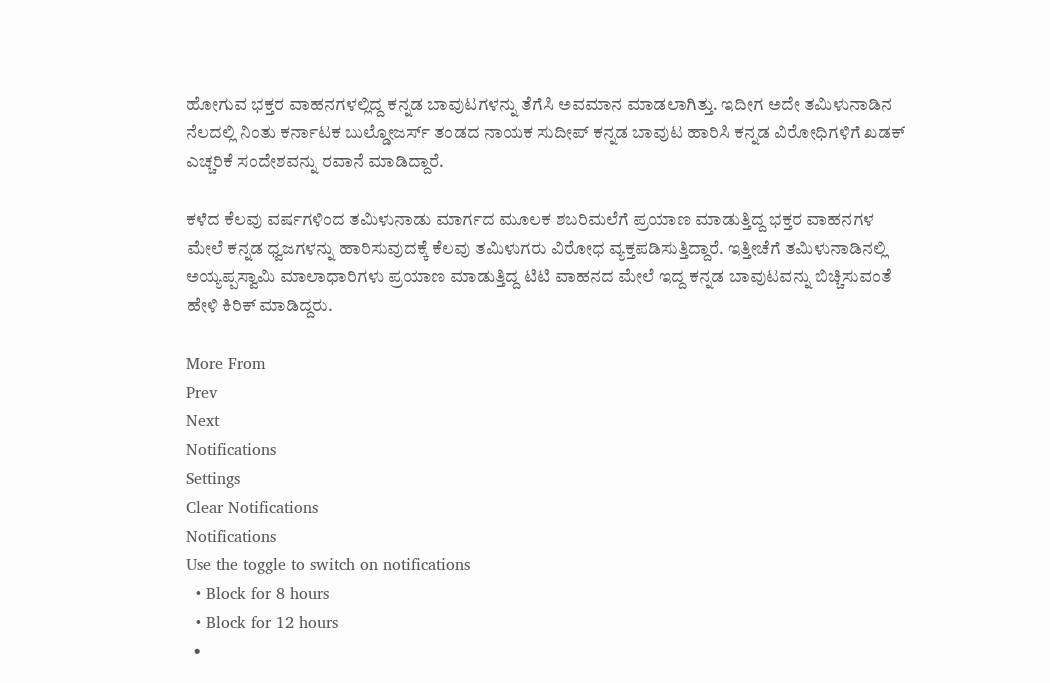ಹೋಗುವ ಭಕ್ತರ ವಾಹನಗಳಲ್ಲಿದ್ದ ಕನ್ನಡ ಬಾವುಟಗಳನ್ನು ತೆಗೆಸಿ ಅವಮಾನ ಮಾಡಲಾಗಿತ್ತು. ಇದೀಗ ಅದೇ ತಮಿಳುನಾಡಿನ ನೆಲದಲ್ಲಿ ನಿಂತು ಕರ್ನಾಟಕ ಬುಲ್ಡೋಜರ್ಸ್ ತಂಡದ ನಾಯಕ ಸುದೀಪ್ ಕನ್ನಡ ಬಾವುಟ ಹಾರಿಸಿ ಕನ್ನಡ ವಿರೋಧಿಗಳಿಗೆ ಖಡಕ್‌ ಎಚ್ಚರಿಕೆ ಸಂದೇಶವನ್ನು ರವಾನೆ ಮಾಡಿದ್ದಾರೆ.

ಕಳೆದ ಕೆಲವು ವರ್ಷಗಳಿಂದ ತಮಿಳುನಾಡು ಮಾರ್ಗದ ಮೂಲಕ ಶಬರಿಮಲೆಗೆ ಪ್ರಯಾಣ ಮಾಡುತ್ತಿದ್ದ ಭಕ್ತರ ವಾಹನಗಳ ಮೇಲೆ ಕನ್ನಡ ಧ್ವಜಗಳನ್ನು ಹಾರಿಸುವುದಕ್ಕೆ ಕೆಲವು ತಮಿಳುಗರು ವಿರೋಧ ವ್ಯಕ್ತಪಡಿಸುತ್ತಿದ್ದಾರೆ. ಇತ್ತೀಚೆಗೆ ತಮಿಳುನಾಡಿನಲ್ಲಿ ಅಯ್ಯಪ್ಪಸ್ವಾಮಿ ಮಾಲಾಧಾರಿಗಳು ಪ್ರಯಾಣ ಮಾಡುತ್ತಿದ್ದ ಟಿಟಿ ವಾಹನದ ಮೇಲೆ ಇದ್ದ ಕನ್ನಡ ಬಾವುಟವನ್ನು ಬಿಚ್ಚಿಸುವಂತೆ ಹೇಳಿ ಕಿರಿಕ್‌ ಮಾಡಿದ್ದರು.

More From
Prev
Next
Notifications
Settings
Clear Notifications
Notifications
Use the toggle to switch on notifications
  • Block for 8 hours
  • Block for 12 hours
  •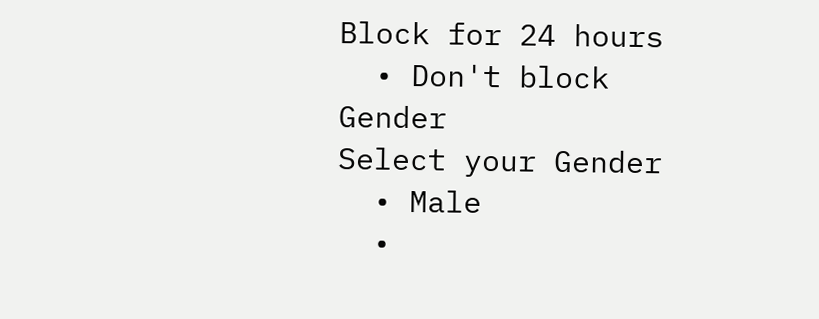Block for 24 hours
  • Don't block
Gender
Select your Gender
  • Male
  •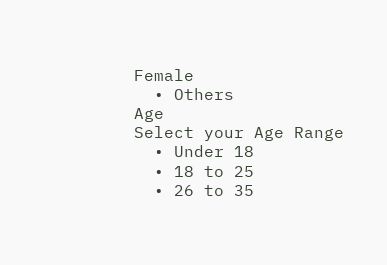Female
  • Others
Age
Select your Age Range
  • Under 18
  • 18 to 25
  • 26 to 35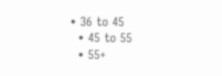• 36 to 45
  • 45 to 55
  • 55+